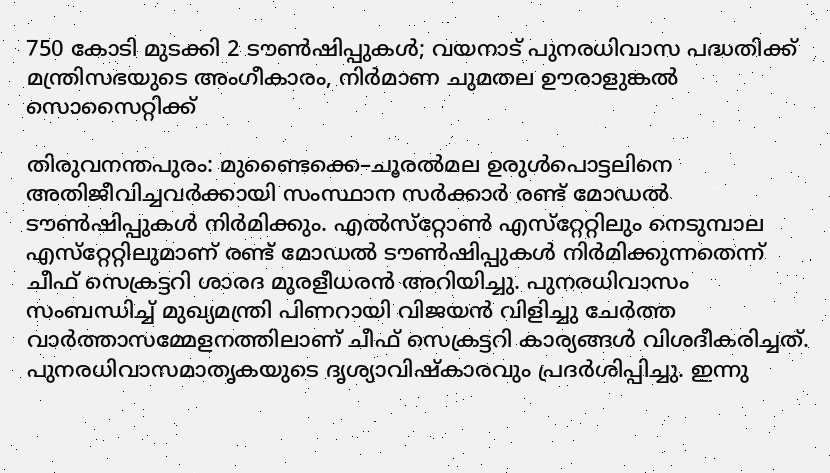750 കോടി മുടക്കി 2 ടൗൺഷിപ്പുകള്‍; വയനാട് പുനരധിവാസ പദ്ധതിക്ക് മന്ത്രിസഭയുടെ അംഗീകാരം, നിർമാണ ചുമതല ഊരാളുങ്കൽ സൊസൈറ്റിക്ക്

തിരുവനന്തപുരം: മുണ്ടൈക്കെ–ചൂരല്‍മല ഉരുൾപൊട്ടലിനെ അതിജീവിച്ചവർക്കായി സംസ്ഥാന സർക്കാർ രണ്ട് മോഡൽ ടൗൺഷിപ്പുകൾ നിർമിക്കും. എല്‍സ്‌റ്റോണ്‍ എസ്‌റ്റേറ്റിലും നെടുമ്പാല എസ്‌റ്റേറ്റിലുമാണ് രണ്ട് മോഡല്‍ ടൗണ്‍ഷിപ്പുകള്‍ നിര്‍മിക്കുന്നതെന്ന് ചീഫ് സെക്രട്ടറി ശാരദ മുരളീധരന്‍ അറിയിച്ചു. പുനരധിവാസം സംബന്ധിച്ച് മുഖ്യമന്ത്രി പിണറായി വിജയന്‍ വിളിച്ചു ചേര്‍ത്ത വാര്‍ത്താസമ്മേളനത്തിലാണ് ചീഫ് സെക്രട്ടറി കാര്യങ്ങള്‍ വിശദീകരിച്ചത്. പുനരധിവാസമാതൃകയുടെ ദൃശ്യാവിഷ്‌കാരവും പ്രദര്‍ശിപ്പിച്ചു. ഇന്നു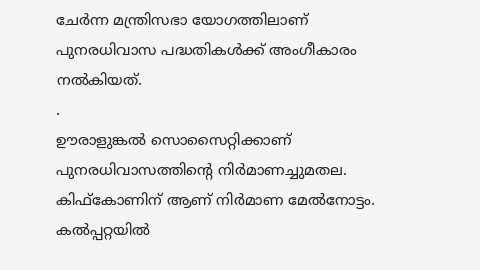ചേര്‍ന്ന മന്ത്രിസഭാ യോഗത്തിലാണ് പുനരധിവാസ പദ്ധതികള്‍ക്ക് അംഗീകാരം നല്‍കിയത്.
.
ഊരാളുങ്കൽ സൊസൈറ്റിക്കാണ് പുനരധിവാസത്തിന്റെ നിർമാണച്ചുമതല. കിഫ്‌കോണിന് ആണ് നിര്‍മാണ മേല്‍നോട്ടം. കല്‍പ്പറ്റയില്‍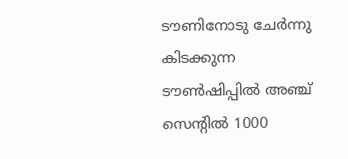ടൗണിനോടു ചേര്‍ന്നു കിടക്കുന്ന ടൗണ്‍ഷിപ്പില്‍ അഞ്ച് സെന്റില്‍ 1000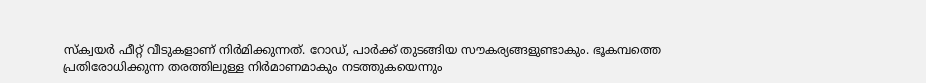സ്‌ക്വയര്‍ ഫീറ്റ് വീടുകളാണ് നിര്‍മിക്കുന്നത്. റോഡ്, പാര്‍ക്ക് തുടങ്ങിയ സൗകര്യങ്ങളുണ്ടാകും. ഭൂകമ്പത്തെ പ്രതിരോധിക്കുന്ന തരത്തിലുള്ള നിര്‍മാണമാകും നടത്തുകയെന്നും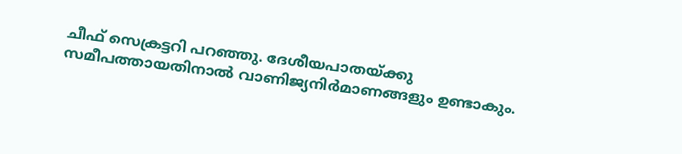ചീഫ് സെക്രട്ടറി പറഞ്ഞു. ദേശീയപാതയ്ക്കു സമീപത്തായതിനാല്‍ വാണിജ്യനിര്‍മാണങ്ങളും ഉണ്ടാകും.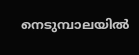നെടുമ്പാലയില്‍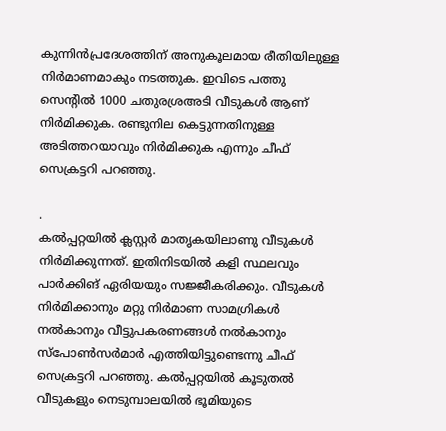കുന്നിന്‍പ്രദേശത്തിന് അനുകൂലമായ രീതിയിലുള്ള നിര്‍മാണമാകും നടത്തുക. ഇവിടെ പത്തു സെന്റില്‍ 1000 ചതുരശ്രഅടി വീടുകള്‍ ആണ് നിര്‍മിക്കുക. രണ്ടുനില കെട്ടുന്നതിനുള്ള അടിത്തറയാവും നിര്‍മിക്കുക എന്നും ചീഫ് സെക്രട്ടറി പറഞ്ഞു.

.
കല്‍പ്പറ്റയില്‍ ക്ലസ്റ്റര്‍ മാതൃകയിലാണു വീടുകള്‍ നിര്‍മിക്കുന്നത്. ഇതിനിടയില്‍ കളി സ്ഥലവും പാര്‍ക്കിങ് ഏരിയയും സജ്ജീകരിക്കും. വീടുകള്‍ നിര്‍മിക്കാനും മറ്റു നിര്‍മാണ സാമഗ്രികള്‍ നല്‍കാനും വീട്ടുപകരണങ്ങള്‍ നല്‍കാനും സ്‌പോണ്‍സര്‍മാര്‍ എത്തിയിട്ടുണ്ടെന്നു ചീഫ് സെക്രട്ടറി പറഞ്ഞു. കല്‍പ്പറ്റയില്‍ കൂടുതല്‍ വീടുകളും നെടുമ്പാലയില്‍ ഭൂമിയുടെ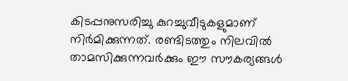കിടപ്പനുസരിച്ചു കുറച്ചുവീടുകളുമാണ് നിര്‍മിക്കുന്നത്. രണ്ടിടത്തും നിലവില്‍ താമസിക്കുന്നവര്‍ക്കും ഈ സൗകര്യങ്ങള്‍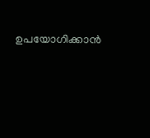ഉപയോഗിക്കാന്‍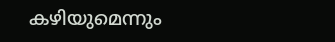കഴിയുമെന്നും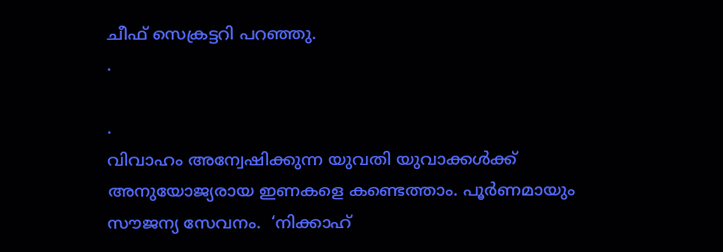ചീഫ് സെക്രട്ടറി പറഞ്ഞു.
.

.
വിവാഹം അന്വേഷിക്കുന്ന യുവതി യുവാക്കൾക്ക് അനുയോജ്യരായ ഇണകളെ കണ്ടെത്താം. പൂർണമായും സൗജന്യ സേവനം.  ‘നിക്കാഹ്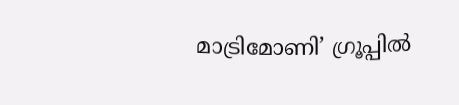മാട്രിമോണി’ ഗ്രൂപ്പിൽ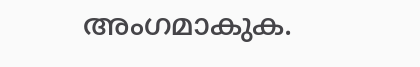അംഗമാകുക.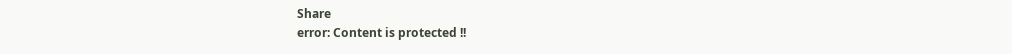Share
error: Content is protected !!